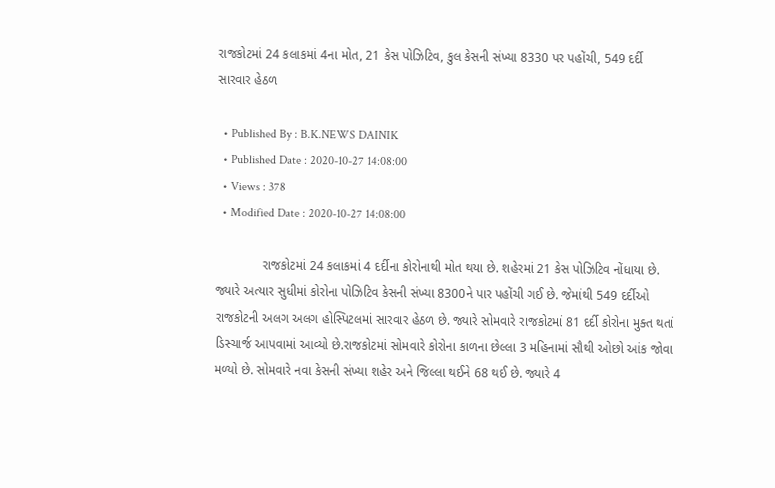રાજકોટમાં 24 કલાકમાં 4ના મોત, 21 કેસ પોઝિટિવ, કુલ કેસની સંખ્યા 8330 પર પહોંચી, 549 દર્દી સારવાર હેઠળ

  • Published By : B.K.NEWS DAINIK
  • Published Date : 2020-10-27 14:08:00
  • Views : 378
  • Modified Date : 2020-10-27 14:08:00

             રાજકોટમાં 24 કલાકમાં 4 દર્દીના કોરોનાથી મોત થયા છે. શહેરમાં 21 કેસ પોઝિટિવ નોંધાયા છે. જ્યારે અત્યાર સુધીમાં કોરોના પોઝિટિવ કેસની સંખ્યા 8300ને પાર પહોંચી ગઈ છે. જેમાંથી 549 દર્દીઓ રાજકોટની અલગ અલગ હોસ્પિટલમાં સારવાર હેઠળ છે. જ્યારે સોમવારે રાજકોટમાં 81 દર્દી કોરોના મુક્ત થતાં ડિસ્ચાર્જ આપવામાં આવ્યો છે.રાજકોટમાં સોમવારે કોરોના કાળના છેલ્લા 3 મહિનામાં સૌથી ઓછો આંક જોવા મળ્યો છે. સોમવારે નવા કેસની સંખ્યા શહેર અને જિલ્લા થઈને 68 થઈ છે. જ્યારે 4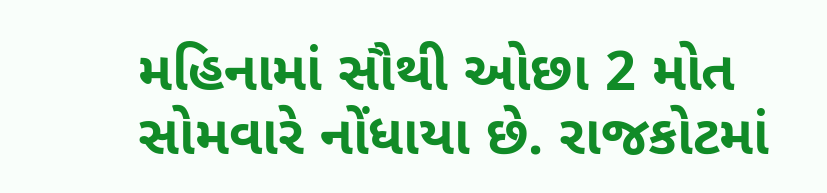મહિનામાં સૌથી ઓછા 2 મોત સોમવારે નોંધાયા છે. રાજકોટમાં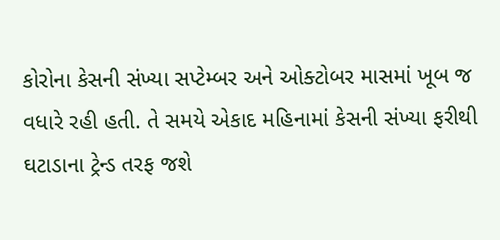કોરોના કેસની સંખ્યા સપ્ટેમ્બર અને ઓક્ટોબર માસમાં ખૂબ જ વધારે રહી હતી. તે સમયે એકાદ મહિનામાં કેસની સંખ્યા ફરીથી ઘટાડાના ટ્રેન્ડ તરફ જશે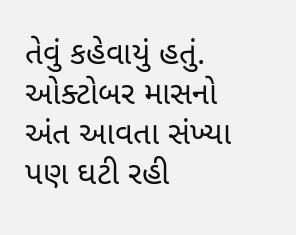તેવું કહેવાયું હતું. ઓક્ટોબર માસનો અંત આવતા સંખ્યા પણ ઘટી રહી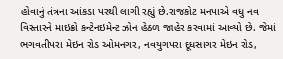હોવાનું તંત્રના આંકડા પરથી લાગી રહ્યું છે.રાજકોટ મનપાએ વધુ નવ વિસ્તારને માઇક્રો કન્ટેનઇમેન્ટ ઝોન હેઠળ જાહેર કરવામાં આવ્યો છે. જેમાં ભગવતીપરા મેઇન રોડ ઓમનગર, નવયુગપરા દૂધસાગર મેઇન રોડ,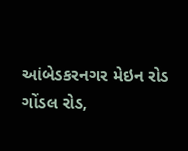આંબેડકરનગર મેઇન રોડ ગોંડલ રોડ,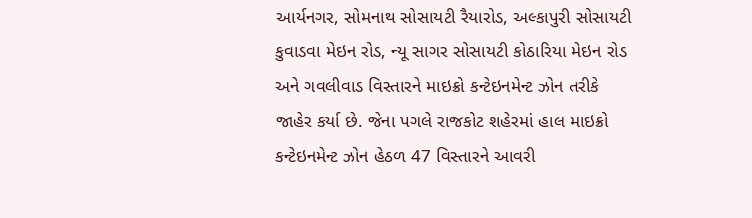આર્યનગર, સોમનાથ સોસાયટી રૈયારોડ, અલ્કાપુરી સોસાયટી કુવાડવા મેઇન રોડ, ન્યૂ સાગર સોસાયટી કોઠારિયા મેઇન રોડ અને ગવલીવાડ વિસ્તારને માઇક્રો કન્ટેઇનમેન્ટ ઝોન તરીકે જાહેર કર્યા છે. જેના પગલે રાજકોટ શહેરમાં હાલ માઇક્રો કન્ટેઇનમેન્ટ ઝોન હેઠળ 47 વિસ્તારને આવરી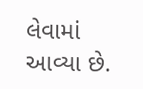લેવામાં આવ્યા છે.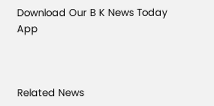Download Our B K News Today App



Related News